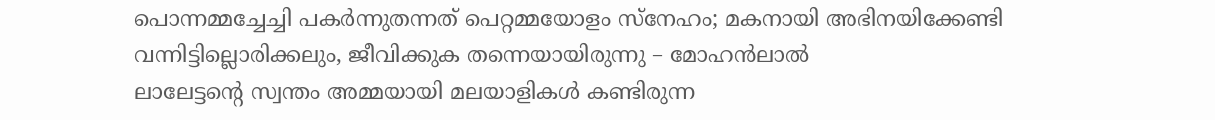പൊന്നമ്മച്ചേച്ചി പകർന്നുതന്നത് പെറ്റമ്മയോളം സ്നേഹം; മകനായി അഭിനയിക്കേണ്ടി വന്നിട്ടില്ലൊരിക്കലും, ജീവിക്കുക തന്നെയായിരുന്നു – മോഹൻലാൽ
ലാലേട്ടന്റെ സ്വന്തം അമ്മയായി മലയാളികൾ കണ്ടിരുന്ന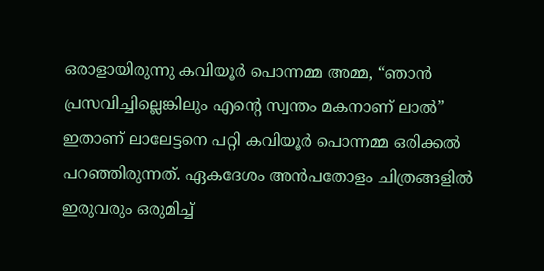ഒരാളായിരുന്നു കവിയൂർ പൊന്നമ്മ അമ്മ, “ഞാൻ പ്രസവിച്ചില്ലെങ്കിലും എന്റെ സ്വന്തം മകനാണ് ലാൽ” ഇതാണ് ലാലേട്ടനെ പറ്റി കവിയൂർ പൊന്നമ്മ ഒരിക്കൽ പറഞ്ഞിരുന്നത്. ഏകദേശം അൻപതോളം ചിത്രങ്ങളിൽ ഇരുവരും ഒരുമിച്ച്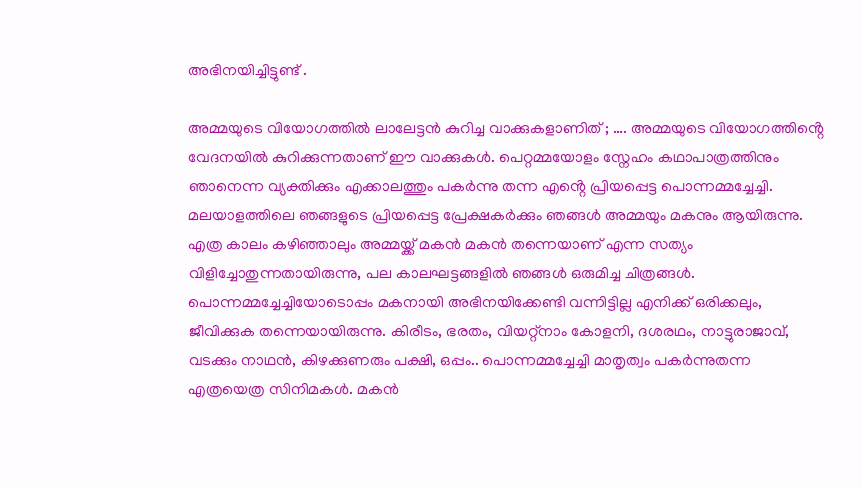അഭിനയിച്ചിട്ടുണ്ട് .

അമ്മയുടെ വിയോഗത്തിൽ ലാലേട്ടൻ കുറിച്ച വാക്കുകളാണിത് ; …. അമ്മയുടെ വിയോഗത്തിൻ്റെ വേദനയിൽ കുറിക്കുന്നതാണ് ഈ വാക്കുകൾ. പെറ്റമ്മയോളം സ്നേഹം കഥാപാത്രത്തിനും ഞാനെന്ന വ്യക്തിക്കും എക്കാലത്തും പകർന്നു തന്ന എൻ്റെ പ്രിയപ്പെട്ട പൊന്നമ്മച്ചേച്ചി. മലയാളത്തിലെ ഞങ്ങളുടെ പ്രിയപ്പെട്ട പ്രേക്ഷകർക്കും ഞങ്ങൾ അമ്മയും മകനും ആയിരുന്നു. എത്ര കാലം കഴിഞ്ഞാലും അമ്മയ്ക്ക് മകൻ മകൻ തന്നെയാണ് എന്ന സത്യം വിളിച്ചോതുന്നതായിരുന്നു, പല കാലഘട്ടങ്ങളിൽ ഞങ്ങൾ ഒരുമിച്ച ചിത്രങ്ങൾ. പൊന്നമ്മച്ചേച്ചിയോടൊപ്പം മകനായി അഭിനയിക്കേണ്ടി വന്നിട്ടില്ല എനിക്ക് ഒരിക്കലും, ജീവിക്കുക തന്നെയായിരുന്നു. കിരീടം, ഭരതം, വിയറ്റ്നാം കോളനി, ദശരഥം, നാട്ടുരാജാവ്, വടക്കും നാഥൻ, കിഴക്കുണരും പക്ഷി, ഒപ്പം.. പൊന്നമ്മച്ചേച്ചി മാതൃത്വം പകർന്നുതന്ന എത്രയെത്ര സിനിമകൾ. മകൻ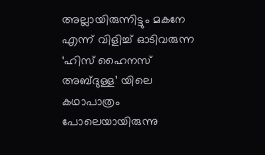അല്ലായിരുന്നിട്ടും മകനേ എന്ന് വിളിച്ച് ഓടിവരുന്ന ‘ഹിസ് ഹൈനസ് അബ്ദുള്ള’ യിലെ കഥാപാത്രം പോലെയായിരുന്നു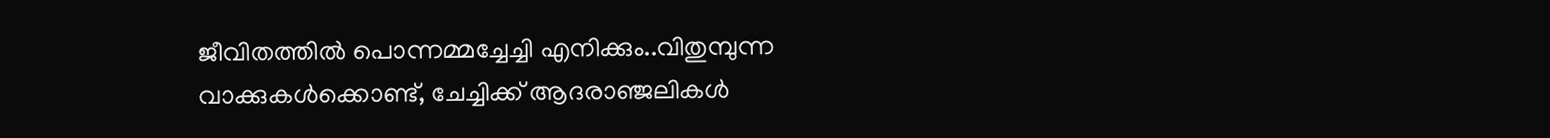ജീവിതത്തിൽ പൊന്നമ്മച്ചേച്ചി എനിക്കും..വിതുമ്പുന്ന വാക്കുകൾക്കൊണ്ട്, ചേച്ചിക്ക് ആദരാഞ്ജലികൾ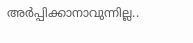അർപ്പിക്കാനാവുന്നില്ല..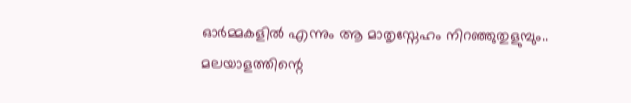ഓർമ്മകളിൽ എന്നും ആ മാതൃസ്നേഹം നിറഞ്ഞുതുളുമ്പും..
മലയാളത്തിന്റെ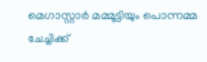മെഗാസ്റ്റാർ മമ്മൂട്ടിയും പൊന്നമ്മ ചേച്ചിക്ക്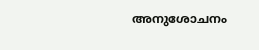അനുശോചനം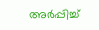അർപ്പിച്ച്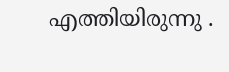എത്തിയിരുന്നു .